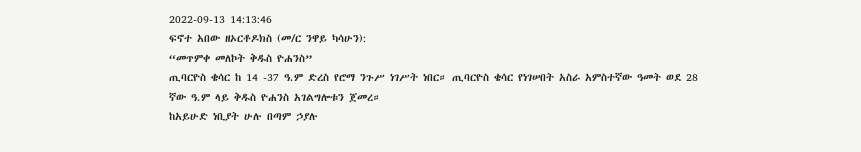2022-09-13 14:13:46
ፍኖተ አበው ዘኦርቶዶክስ (መ/ር ንዋይ ካሳሁን):
“መጥምቀ መለኮት ቅዱስ ዮሐንስ”
ጢባርዮስ ቄሳር ከ 14 -37 ዓ.ም ድረስ የሮማ ንጉሥ ነገሥት ነበር። ጢባርዮስ ቄሳር የነገሠበት አስራ አምስተኛው ዓመት ወደ 28 ኛው ዓ.ም ላይ ቅዱስ ዮሐንስ አገልግሎቱን ጀመረ።
ከአይሁድ ነቢያት ሁሉ በጣም ኃያሉ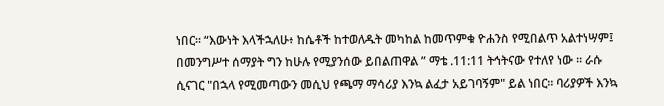ነበር። “እውነት እላችኋለሁ፥ ከሴቶች ከተወለዱት መካከል ከመጥምቁ ዮሐንስ የሚበልጥ አልተነሣም፤ በመንግሥተ ሰማያት ግን ከሁሉ የሚያንሰው ይበልጠዋል ” ማቴ .11:11 ትኅትናው የተለየ ነው ። ራሱ ሲናገር "በኋላ የሚመጣውን መሲህ የጫማ ማሳሪያ እንኳ ልፈታ አይገባኝም" ይል ነበር። ባሪያዎች እንኳ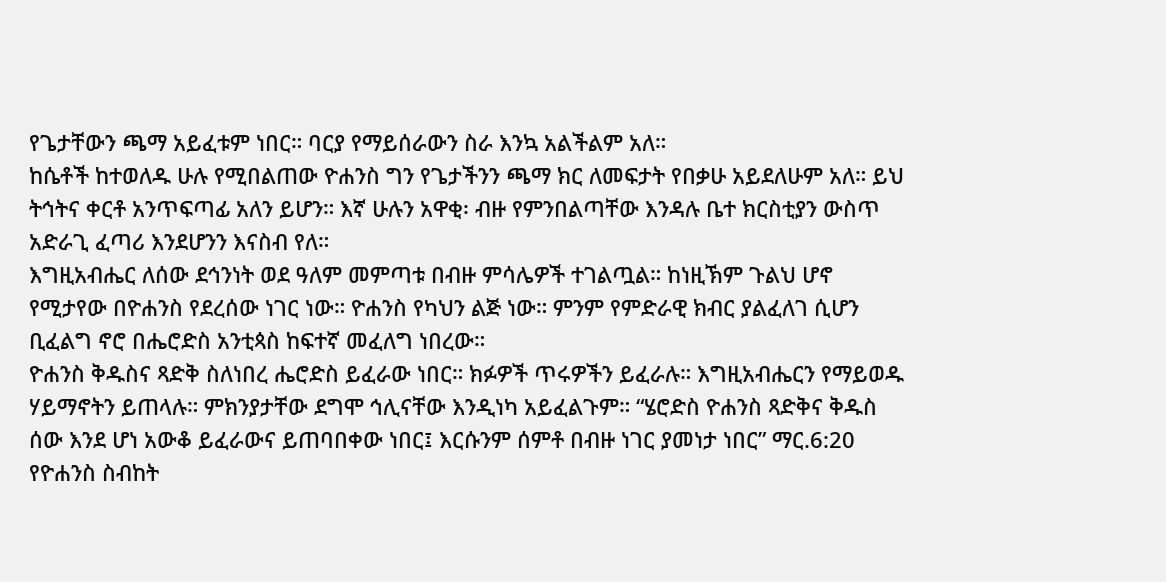የጌታቸውን ጫማ አይፈቱም ነበር። ባርያ የማይሰራውን ስራ እንኳ አልችልም አለ።
ከሴቶች ከተወለዱ ሁሉ የሚበልጠው ዮሐንስ ግን የጌታችንን ጫማ ክር ለመፍታት የበቃሁ አይደለሁም አለ። ይህ ትኅትና ቀርቶ አንጥፍጣፊ አለን ይሆን። እኛ ሁሉን አዋቂ፡ ብዙ የምንበልጣቸው እንዳሉ ቤተ ክርስቲያን ውስጥ አድራጊ ፈጣሪ እንደሆንን እናስብ የለ።
እግዚአብሔር ለሰው ደኅንነት ወደ ዓለም መምጣቱ በብዙ ምሳሌዎች ተገልጧል። ከነዚኽም ጉልህ ሆኖ የሚታየው በዮሐንስ የደረሰው ነገር ነው። ዮሐንስ የካህን ልጅ ነው። ምንም የምድራዊ ክብር ያልፈለገ ሲሆን ቢፈልግ ኖሮ በሔሮድስ አንቲጳስ ከፍተኛ መፈለግ ነበረው።
ዮሐንስ ቅዱስና ጻድቅ ስለነበረ ሔሮድስ ይፈራው ነበር። ክፉዎች ጥሩዎችን ይፈራሉ። እግዚአብሔርን የማይወዱ ሃይማኖትን ይጠላሉ። ምክንያታቸው ደግሞ ኅሊናቸው እንዲነካ አይፈልጉም። “ሄሮድስ ዮሐንስ ጻድቅና ቅዱስ ሰው እንደ ሆነ አውቆ ይፈራውና ይጠባበቀው ነበር፤ እርሱንም ሰምቶ በብዙ ነገር ያመነታ ነበር” ማር.6:20
የዮሐንስ ስብከት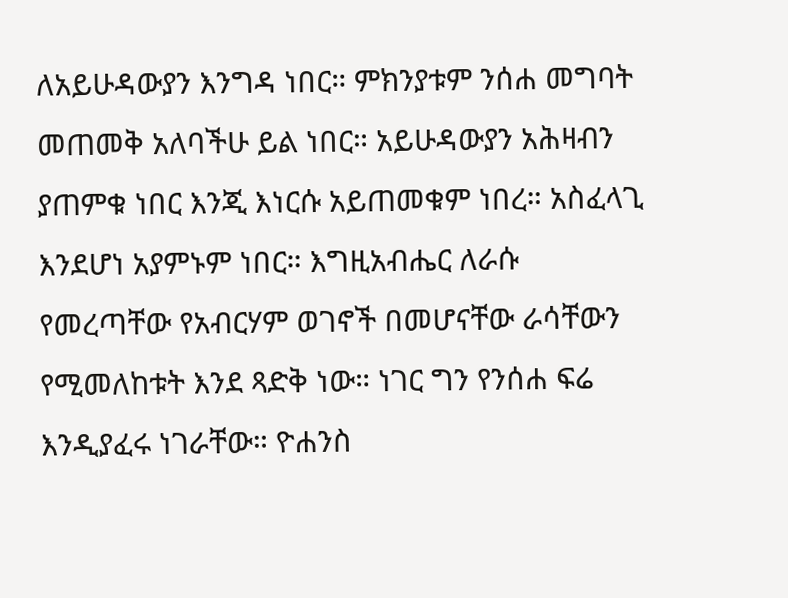ለአይሁዳውያን እንግዳ ነበር። ምክንያቱም ንሰሐ መግባት መጠመቅ አለባችሁ ይል ነበር። አይሁዳውያን አሕዛብን ያጠምቁ ነበር እንጂ እነርሱ አይጠመቁም ነበረ። አስፈላጊ እንደሆነ አያምኑም ነበር። እግዚአብሔር ለራሱ የመረጣቸው የአብርሃም ወገኖች በመሆናቸው ራሳቸውን የሚመለከቱት እንደ ጻድቅ ነው። ነገር ግን የንሰሐ ፍሬ እንዲያፈሩ ነገራቸው። ዮሐንስ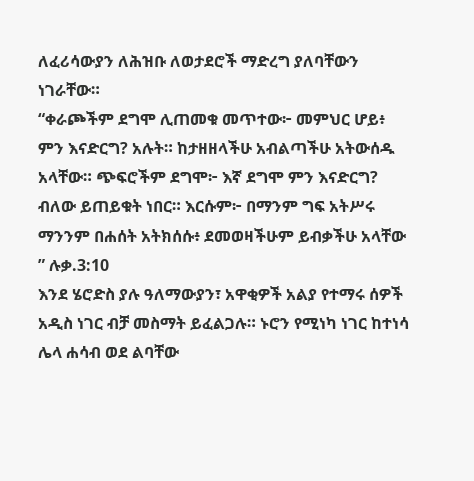ለፈሪሳውያን ለሕዝቡ ለወታደሮች ማድረግ ያለባቸውን ነገራቸው።
“ቀራጮችም ደግሞ ሊጠመቁ መጥተው፦ መምህር ሆይ፥ ምን እናድርግ? አሉት። ከታዘዘላችሁ አብልጣችሁ አትውሰዱ አላቸው። ጭፍሮችም ደግሞ፦ እኛ ደግሞ ምን እናድርግ? ብለው ይጠይቁት ነበር። እርሱም፦ በማንም ግፍ አትሥሩ ማንንም በሐሰት አትክሰሱ፥ ደመወዛችሁም ይብቃችሁ አላቸው ” ሉቃ.3:10
እንደ ሄሮድስ ያሉ ዓለማውያን፣ አዋቂዎች አልያ የተማሩ ሰዎች አዲስ ነገር ብቻ መስማት ይፈልጋሉ። ኑሮን የሚነካ ነገር ከተነሳ ሌላ ሐሳብ ወደ ልባቸው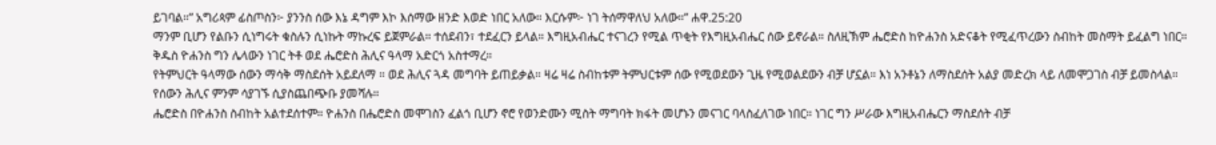ይገባል።” አግሪጳም ፊስጦስን፦ ያንንስ ሰው እኔ ዳግም እኮ እሰማው ዘንድ እወድ ነበር አለው። እርሱም፦ ነገ ትሰማዋለህ አለው።” ሐዋ.25:20
ማንም ቢሆን የልቡን ሲነግሩት ቁስሉን ሲነኩት ማኩረፍ ይጀምራል። ተሰደብን፣ ተደፈርን ይላል። እግዚአብሔር ተናገረን የሚል ጥቂት የእግዚአብሔር ሰው ይኖራል። ስለዚኽም ሔሮድስ ከዮሐንስ አድናቆት የሚፈጥረውን ስብከት መስማት ይፈልግ ነበር። ቅዱስ ዮሐንስ ግን ሌላውን ነገር ትቶ ወደ ሔሮድስ ሕሊና ዓላማ አድርጎ አስተማረ።
የትምህርት ዓላማው ሰውን ማሳቅ ማስደሰት አይደለማ ። ወደ ሕሊና ጓዳ መግባት ይጠይቃል። ዛሬ ዛሬ ስብከቱም ትምህርቱም ሰው የሚወደውን ጊዜ የሚወልደውን ብቻ ሆኗል። እነ አንቶኔን ለማስደሰት አልያ መድረክ ላይ ለመሞጋገስ ብቻ ይመስላል። የሰውን ሕሊና ምንም ሳያገኙ ሲያስጨበጭቡ ያመሻሉ።
ሔሮድስ በዮሐንስ ስብከት አልተደሰተም። ዮሐንስ በሔሮድስ መሞገስን ፈልጎ ቢሆን ኖሮ የወንድሙን ሚስት ማግባት ክፋት መሆኑን መናገር ባላስፈለገው ነበር። ነገር ግን ሥራው እግዚአብሔርን ማስደሰት ብቻ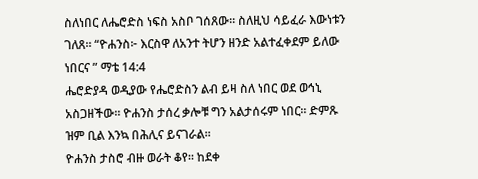ስለነበር ለሔሮድስ ነፍስ አስቦ ገሰጸው። ስለዚህ ሳይፈራ እውነቱን ገለጸ። “ዮሐንስ፦ እርስዋ ለአንተ ትሆን ዘንድ አልተፈቀደም ይለው ነበርና ” ማቴ 14:4
ሔሮድያዳ ወዲያው የሔሮድስን ልብ ይዛ ስለ ነበር ወደ ወኅኒ አስጋዘችው። ዮሐንስ ታሰረ ቃሎቹ ግን አልታሰሩም ነበር። ድምጹ ዝም ቢል እንኳ በሕሊና ይናገራል።
ዮሐንስ ታስሮ ብዙ ወራት ቆየ። ከደቀ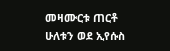መዛሙርቱ ጠርቶ ሁለቱን ወደ ኢየሱስ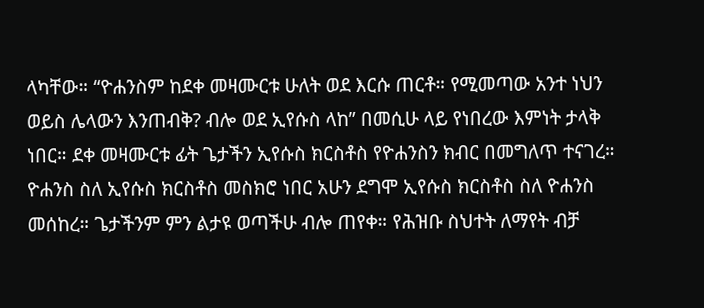ላካቸው። “ዮሐንስም ከደቀ መዛሙርቱ ሁለት ወደ እርሱ ጠርቶ። የሚመጣው አንተ ነህን ወይስ ሌላውን እንጠብቅ? ብሎ ወደ ኢየሱስ ላከ” በመሲሁ ላይ የነበረው እምነት ታላቅ ነበር። ደቀ መዛሙርቱ ፊት ጌታችን ኢየሱስ ክርስቶስ የዮሐንስን ክብር በመግለጥ ተናገረ።
ዮሐንስ ስለ ኢየሱስ ክርስቶስ መስክሮ ነበር አሁን ደግሞ ኢየሱስ ክርስቶስ ስለ ዮሐንስ መሰከረ። ጌታችንም ምን ልታዩ ወጣችሁ ብሎ ጠየቀ። የሕዝቡ ስህተት ለማየት ብቻ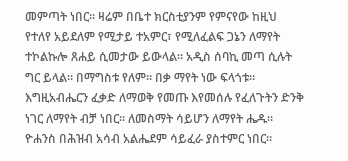መምጣት ነበር። ዛሬም በቤተ ክርስቲያንም የምናየው ከዚህ የተለየ አይደለም የሚታይ ተአምር፣ የሚለፈልፍ ጋኔን ለማየት ተኮልኩሎ ጸሐይ ሲመታው ይውላል። አዲስ ሰባኪ መጣ ሲሉት ግር ይላል። በማግስቱ የለም። በቃ ማየት ነው ፍላጎቱ።
እግዚአብሔርን ፈቃድ ለማወቅ የመጡ እየመሰሉ የፈለጉትን ድንቅ ነገር ለማየት ብቻ ነበር። ለመስማት ሳይሆን ለማየት ሔዱ። ዮሐንስ በሕዝብ አሳብ አልሔደም ሳይፈራ ያስተምር ነበር።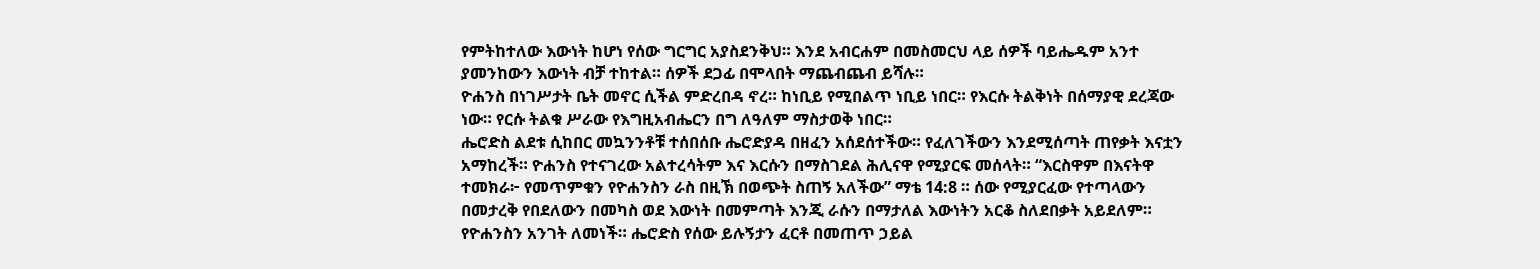የምትከተለው እውነት ከሆነ የሰው ግርግር አያስደንቅህ። እንደ አብርሐም በመስመርህ ላይ ሰዎች ባይሔዱም አንተ ያመንከውን እውነት ብቻ ተከተል። ሰዎች ደጋፊ በሞላበት ማጨብጨብ ይሻሉ።
ዮሐንስ በነገሥታት ቤት መኖር ሲችል ምድረበዳ ኖረ። ከነቢይ የሚበልጥ ነቢይ ነበር። የእርሱ ትልቅነት በሰማያዊ ደረጃው ነው። የርሱ ትልቁ ሥራው የእግዚአብሔርን በግ ለዓለም ማስታወቅ ነበር።
ሔሮድስ ልደቱ ሲከበር መኳንንቶቹ ተሰበሰቡ ሔሮድያዳ በዘፈን አሰደሰተችው። የፈለገችውን እንደሚሰጣት ጠየቃት እናቷን አማከረች። ዮሐንስ የተናገረው አልተረሳትም እና እርሱን በማስገደል ሕሊናዋ የሚያርፍ መሰላት። “እርስዋም በእናትዋ ተመክራ፦ የመጥምቁን የዮሐንስን ራስ በዚኽ በወጭት ስጠኝ አለችው” ማቴ 14:8 ። ሰው የሚያርፈው የተጣላውን በመታረቅ የበደለውን በመካስ ወደ እውነት በመምጣት እንጂ ራሱን በማታለል እውነትን አርቆ ስለደበቃት አይደለም።
የዮሐንስን አንገት ለመነች። ሔሮድስ የሰው ይሉኝታን ፈርቶ በመጠጥ ኃይል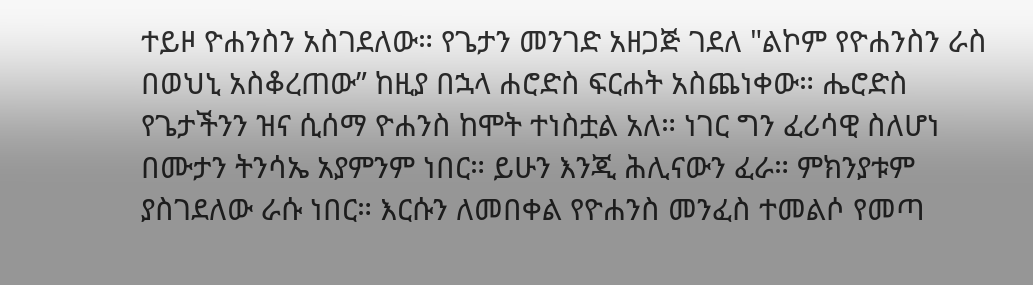ተይዞ ዮሐንስን አስገደለው። የጌታን መንገድ አዘጋጅ ገደለ "ልኮም የዮሐንስን ራስ በወህኒ አስቆረጠው” ከዚያ በኋላ ሐሮድስ ፍርሐት አስጨነቀው። ሔሮድስ የጌታችንን ዝና ሲሰማ ዮሐንስ ከሞት ተነስቷል አለ። ነገር ግን ፈሪሳዊ ስለሆነ በሙታን ትንሳኤ አያምንም ነበር። ይሁን እንጂ ሕሊናውን ፈራ። ምክንያቱም ያስገደለው ራሱ ነበር። እርሱን ለመበቀል የዮሐንስ መንፈስ ተመልሶ የመጣ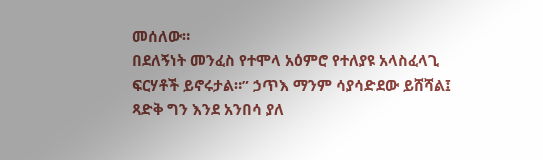መሰለው።
በደለኝነት መንፈስ የተሞላ አዕምሮ የተለያዩ አላስፈላጊ ፍርሃቶች ይኖሩታል።” ኃጥእ ማንም ሳያሳድደው ይሸሻል፤ ጻድቅ ግን እንደ አንበሳ ያለ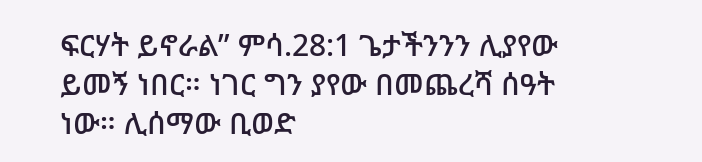ፍርሃት ይኖራል” ምሳ.28:1 ጌታችንንን ሊያየው ይመኝ ነበር። ነገር ግን ያየው በመጨረሻ ሰዓት ነው። ሊሰማው ቢወድ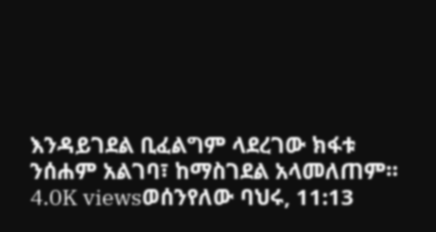እንዳይገደል ቢፈልግም ላደረገው ክፋቱ ንሰሐም አልገባ፣ ከማስገደል አላመለጠም።
4.0K viewsወሰንየለው ባህሩ, 11:13